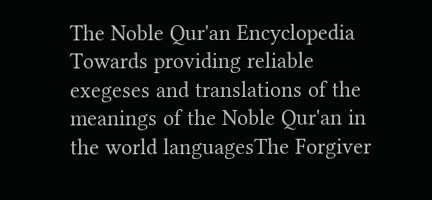The Noble Qur'an Encyclopedia
Towards providing reliable exegeses and translations of the meanings of the Noble Qur'an in the world languagesThe Forgiver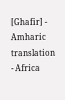[Ghafir] - Amharic translation - Africa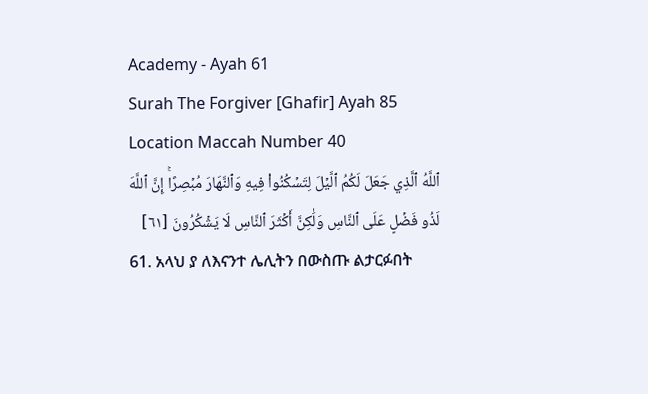Academy - Ayah 61
Surah The Forgiver [Ghafir] Ayah 85 Location Maccah Number 40
ٱللَّهُ ٱلَّذِي جَعَلَ لَكُمُ ٱلَّيۡلَ لِتَسۡكُنُواْ فِيهِ وَٱلنَّهَارَ مُبۡصِرًاۚ إِنَّ ٱللَّهَ لَذُو فَضۡلٍ عَلَى ٱلنَّاسِ وَلَٰكِنَّ أَكۡثَرَ ٱلنَّاسِ لَا يَشۡكُرُونَ [٦١]
61. አላህ ያ ለእናንተ ሌሊትን በውስጡ ልታርፉበት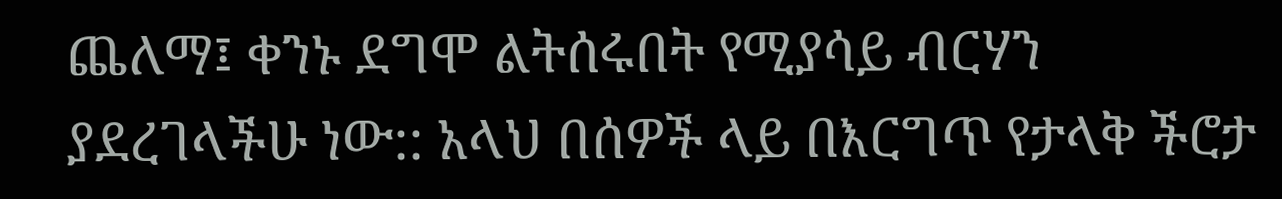ጨለማ፤ ቀንኑ ደግሞ ልትሰሩበት የሚያሳይ ብርሃን ያደረገላችሁ ነው:: አላህ በሰዎች ላይ በእርግጥ የታላቅ ችሮታ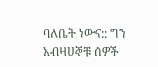ባለቤት ነውና:: ግን አብዛሀኞቹ ሰዎች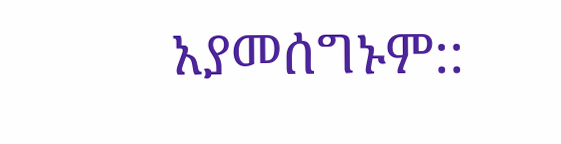አያመሰግኑም::